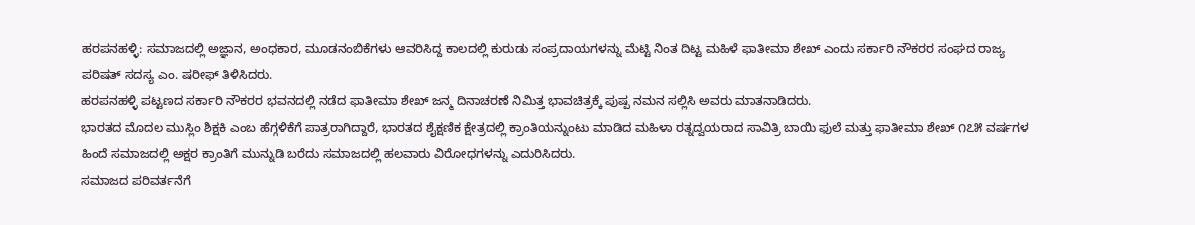ಹರಪನಹಳ್ಳಿ: ಸಮಾಜದಲ್ಲಿ ಅಜ್ಞಾನ, ಅಂಧಕಾರ, ಮೂಡನಂಬಿಕೆಗಳು ಆವರಿಸಿದ್ದ ಕಾಲದಲ್ಲಿ ಕುರುಡು ಸಂಪ್ರದಾಯಗಳನ್ನು ಮೆಟ್ಟಿ ನಿಂತ ದಿಟ್ಟ ಮಹಿಳೆ ಫಾತೀಮಾ ಶೇಖ್ ಎಂದು ಸರ್ಕಾರಿ ನೌಕರರ ಸಂಘದ ರಾಜ್ಯ ಪರಿಷತ್ ಸದಸ್ಯ ಎಂ. ಷರೀಫ್ ತಿಳಿಸಿದರು.
ಹರಪನಹಳ್ಳಿ ಪಟ್ಟಣದ ಸರ್ಕಾರಿ ನೌಕರರ ಭವನದಲ್ಲಿ ನಡೆದ ಫಾತೀಮಾ ಶೇಖ್ ಜನ್ಮ ದಿನಾಚರಣೆ ನಿಮಿತ್ತ ಭಾವಚಿತ್ರಕ್ಕೆ ಪುಷ್ಪ ನಮನ ಸಲ್ಲಿಸಿ ಅವರು ಮಾತನಾಡಿದರು.
ಭಾರತದ ಮೊದಲ ಮುಸ್ಲಿಂ ಶಿಕ್ಷಕಿ ಎಂಬ ಹೆಗ್ಗಳಿಕೆಗೆ ಪಾತ್ರರಾಗಿದ್ದಾರೆ, ಭಾರತದ ಶೈಕ್ಷಣಿಕ ಕ್ಷೇತ್ರದಲ್ಲಿ ಕ್ರಾಂತಿಯನ್ನುಂಟು ಮಾಡಿದ ಮಹಿಳಾ ರತ್ನದ್ವಯರಾದ ಸಾವಿತ್ರಿ ಬಾಯಿ ಫುಲೆ ಮತ್ತು ಫಾತೀಮಾ ಶೇಖ್ ೧೭೫ ವರ್ಷಗಳ ಹಿಂದೆ ಸಮಾಜದಲ್ಲಿ ಅಕ್ಷರ ಕ್ರಾಂತಿಗೆ ಮುನ್ನುಡಿ ಬರೆದು ಸಮಾಜದಲ್ಲಿ ಹಲವಾರು ವಿರೋಧಗಳನ್ನು ಎದುರಿಸಿದರು.
ಸಮಾಜದ ಪರಿವರ್ತನೆಗೆ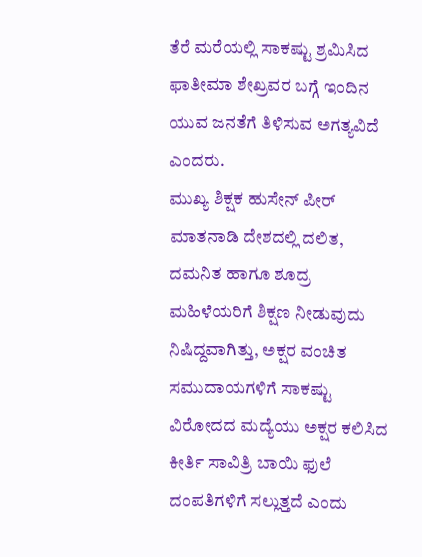ತೆರೆ ಮರೆಯಲ್ಲಿ ಸಾಕಷ್ಟು ಶ್ರಮಿಸಿದ ಫಾತೀಮಾ ಶೇಖ್ರವರ ಬಗ್ಗೆ ಇಂದಿನ ಯುವ ಜನತೆಗೆ ತಿಳಿಸುವ ಅಗತ್ಯವಿದೆ ಎಂದರು.
ಮುಖ್ಯ ಶಿಕ್ಷಕ ಹುಸೇನ್ ಪೀರ್ ಮಾತನಾಡಿ ದೇಶದಲ್ಲಿ ದಲಿತ, ದಮನಿತ ಹಾಗೂ ಶೂದ್ರ ಮಹಿಳೆಯರಿಗೆ ಶಿಕ್ಷಣ ನೀಡುವುದು ನಿಷಿದ್ದವಾಗಿತ್ತು, ಅಕ್ಷರ ವಂಚಿತ ಸಮುದಾಯಗಳಿಗೆ ಸಾಕಷ್ಟು ವಿರೋದದ ಮದ್ಯೆಯು ಅಕ್ಷರ ಕಲಿಸಿದ ಕೀರ್ತಿ ಸಾವಿತ್ರಿ ಬಾಯಿ ಫುಲೆ ದಂಪತಿಗಳಿಗೆ ಸಲ್ಲುತ್ತದೆ ಎಂದು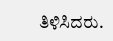ತಿಳಿಸಿದರು.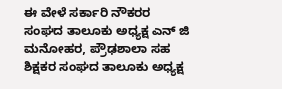ಈ ವೇಳೆ ಸರ್ಕಾರಿ ನೌಕರರ ಸಂಘದ ತಾಲೂಕು ಅಧ್ಯಕ್ಷ ಎನ್ ಜಿ ಮನೋಹರ, ಪ್ರೌಢಶಾಲಾ ಸಹ ಶಿಕ್ಷಕರ ಸಂಘದ ತಾಲೂಕು ಅಧ್ಯಕ್ಷ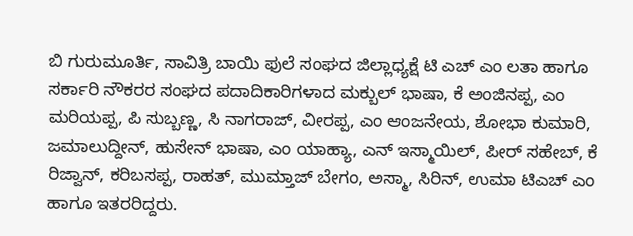ಬಿ ಗುರುಮೂರ್ತಿ, ಸಾವಿತ್ರಿ ಬಾಯಿ ಫುಲೆ ಸಂಘದ ಜಿಲ್ಲಾಧ್ಯಕ್ಷೆ ಟಿ ಎಚ್ ಎಂ ಲತಾ ಹಾಗೂ ಸರ್ಕಾರಿ ನೌಕರರ ಸಂಘದ ಪದಾದಿಕಾರಿಗಳಾದ ಮಕ್ಬುಲ್ ಭಾಷಾ, ಕೆ ಅಂಜಿನಪ್ಪ, ಎಂ ಮರಿಯಪ್ಪ, ಪಿ ಸುಬ್ಬಣ್ಣ, ಸಿ ನಾಗರಾಜ್, ವೀರಪ್ಪ, ಎಂ ಆಂಜನೇಯ, ಶೋಭಾ ಕುಮಾರಿ, ಜಮಾಲುದ್ದೀನ್, ಹುಸೇನ್ ಭಾಷಾ, ಎಂ ಯಾಹ್ಯಾ, ಎನ್ ಇಸ್ಮಾಯಿಲ್, ಪೀರ್ ಸಹೇಬ್, ಕೆ ರಿಜ್ವಾನ್, ಕರಿಬಸಪ್ಪ, ರಾಹತ್, ಮುಮ್ತಾಜ್ ಬೇಗಂ, ಅಸ್ಮಾ, ಸಿರಿನ್, ಉಮಾ ಟಿಎಚ್ ಎಂ ಹಾಗೂ ಇತರರಿದ್ದರು.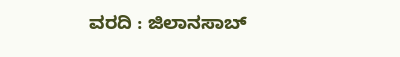ವರದಿ : ಜಿಲಾನಸಾಬ್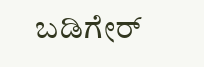ಬಡಿಗೇರ್